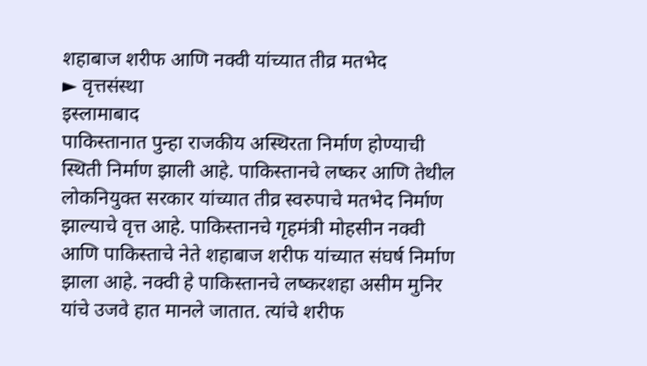शहाबाज शरीफ आणि नक्वी यांच्यात तीव्र मतभेद
► वृत्तसंस्था
इस्लामाबाद
पाकिस्तानात पुन्हा राजकीय अस्थिरता निर्माण होण्याची स्थिती निर्माण झाली आहे. पाकिस्तानचे लष्कर आणि तेथील लोकनियुक्त सरकार यांच्यात तीव्र स्वरुपाचे मतभेद निर्माण झाल्याचे वृत्त आहे. पाकिस्तानचे गृहमंत्री मोहसीन नक्वी आणि पाकिस्ताचे नेते शहाबाज शरीफ यांच्यात संघर्ष निर्माण झाला आहे. नक्वी हे पाकिस्तानचे लष्करशहा असीम मुनिर यांचे उजवे हात मानले जातात. त्यांचे शरीफ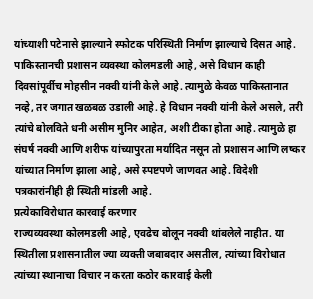यांच्याशी पटेनासे झाल्याने स्फोटक परिस्थिती निर्माण झाल्याचे दिसत आहे.
पाकिस्तानची प्रशासन व्यवस्था कोलमडली आहे, असे विधान काही दिवसांपूर्वीच मोहसीन नक्वी यांनी केले आहे. त्यामुळे केवळ पाकिस्तानात नव्हे, तर जगात खळबळ उडाली आहे. हे विधान नक्वी यांनी केले असले, तरी त्यांचे बोलविते धनी असीम मुनिर आहेत, अशी टीका होता आहे. त्यामुळे हा संघर्ष नक्वी आणि शरीफ यांच्यापुरता मर्यादित नसून तो प्रशासन आणि लष्कर यांच्यात निर्माण झाला आहे, असे स्पष्टपणे जाणवत आहे. विदेशी पत्रकारांनीही ही स्थिती मांडली आहे.
प्रत्येकाविरोधात कारवाई करणार
राज्यव्यवस्था कोलमडली आहे, एवढेच बोलून नक्वी थांबलेले नाहीत. या स्थितीला प्रशासनातील ज्या व्यक्ती जबाबदार असतील, त्यांच्या विरोधात त्यांच्या स्थानाचा विचार न करता कठोर कारवाई केली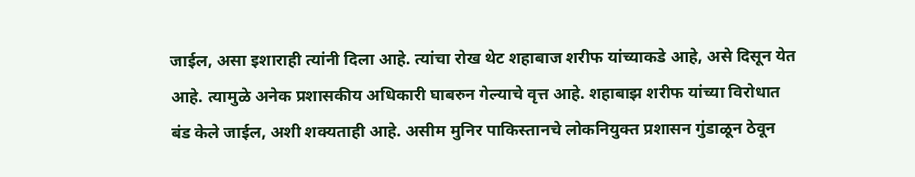जाईल, असा इशाराही त्यांनी दिला आहे. त्यांचा रोख थेट शहाबाज शरीफ यांच्याकडे आहे, असे दिसून येत आहे. त्यामुळे अनेक प्रशासकीय अधिकारी घाबरुन गेल्याचे वृत्त आहे. शहाबाझ शरीफ यांच्या विरोधात बंड केले जाईल, अशी शक्यताही आहे. असीम मुनिर पाकिस्तानचे लोकनियुक्त प्रशासन गुंडाळून ठेवून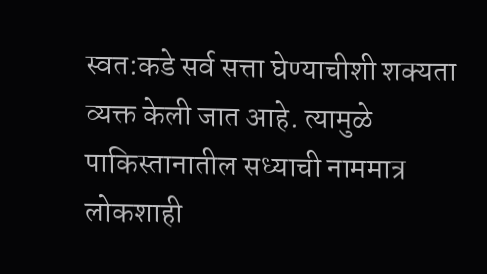स्वत:कडे सर्व सत्ता घेण्याचीशी शक्यता व्यक्त केली जात आहे. त्यामुळे पाकिस्तानातील सध्याची नाममात्र लोकशाही